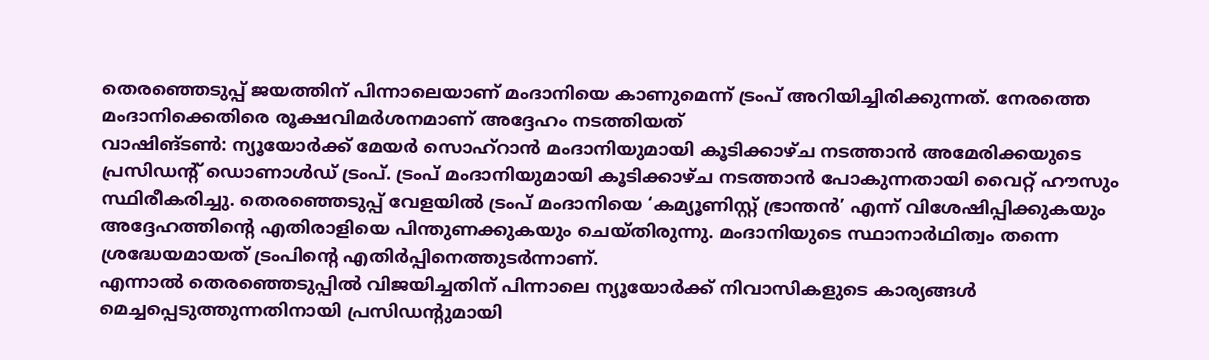തെരഞ്ഞെടുപ്പ് ജയത്തിന് പിന്നാലെയാണ് മംദാനിയെ കാണുമെന്ന് ട്രംപ് അറിയിച്ചിരിക്കുന്നത്. നേരത്തെ മംദാനിക്കെതിരെ രൂക്ഷവിമർശനമാണ് അദ്ദേഹം നടത്തിയത്
വാഷിങ്ടൺ: ന്യൂയോർക്ക് മേയർ സൊഹ്റാൻ മംദാനിയുമായി കൂടിക്കാഴ്ച നടത്താൻ അമേരിക്കയുടെ പ്രസിഡൻ്റ് ഡൊണാൾഡ് ട്രംപ്. ട്രംപ് മംദാനിയുമായി കൂടിക്കാഴ്ച നടത്താൻ പോകുന്നതായി വൈറ്റ് ഹൗസും സ്ഥിരീകരിച്ചു. തെരഞ്ഞെടുപ്പ് വേളയിൽ ട്രംപ് മംദാനിയെ ‘കമ്യൂണിസ്റ്റ് ഭ്രാന്തൻ’ എന്ന് വിശേഷിപ്പിക്കുകയും അദ്ദേഹത്തിൻ്റെ എതിരാളിയെ പിന്തുണക്കുകയും ചെയ്തിരുന്നു. മംദാനിയുടെ സ്ഥാനാർഥിത്വം തന്നെ ശ്രദ്ധേയമായത് ട്രംപിൻ്റെ എതിർപ്പിനെത്തുടർന്നാണ്.
എന്നാൽ തെരഞ്ഞെടുപ്പിൽ വിജയിച്ചതിന് പിന്നാലെ ന്യൂയോർക്ക് നിവാസികളുടെ കാര്യങ്ങൾ മെച്ചപ്പെടുത്തുന്നതിനായി പ്രസിഡൻ്റുമായി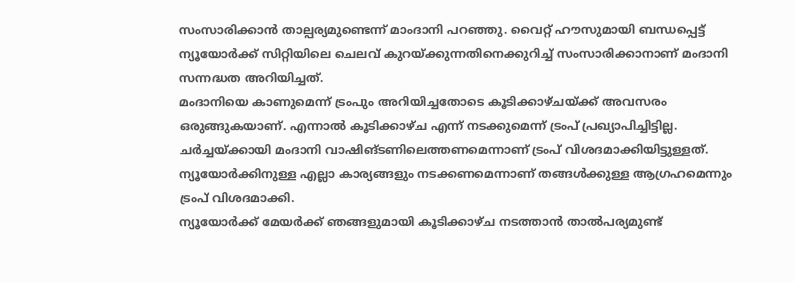സംസാരിക്കാൻ താല്പര്യമുണ്ടെന്ന് മാംദാനി പറഞ്ഞു. വൈറ്റ് ഹൗസുമായി ബന്ധപ്പെട്ട് ന്യൂയോർക്ക് സിറ്റിയിലെ ചെലവ് കുറയ്ക്കുന്നതിനെക്കുറിച്ച് സംസാരിക്കാനാണ് മംദാനി സന്നദ്ധത അറിയിച്ചത്.
മംദാനിയെ കാണുമെന്ന് ട്രംപും അറിയിച്ചതോടെ കൂടിക്കാഴ്ചയ്ക്ക് അവസരം ഒരുങ്ങുകയാണ്. എന്നാൽ കൂടിക്കാഴ്ച എന്ന് നടക്കുമെന്ന് ട്രംപ് പ്രഖ്യാപിച്ചിട്ടില്ല. ചർച്ചയ്ക്കായി മംദാനി വാഷിങ്ടണിലെത്തണമെന്നാണ് ട്രംപ് വിശദമാക്കിയിട്ടുള്ളത്. ന്യൂയോർക്കിനുള്ള എല്ലാ കാര്യങ്ങളും നടക്കണമെന്നാണ് തങ്ങൾക്കുള്ള ആഗ്രഹമെന്നും ട്രംപ് വിശദമാക്കി.
ന്യൂയോർക്ക് മേയർക്ക് ഞങ്ങളുമായി കൂടിക്കാഴ്ച നടത്താൻ താൽപര്യമുണ്ട്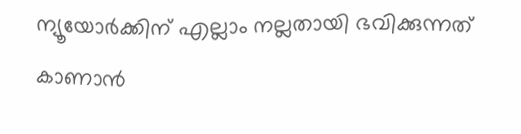ന്യൂയോർക്കിന് എല്ലാം നല്ലതായി ഭവിക്കുന്നത് കാണാൻ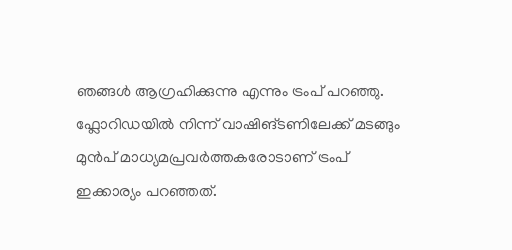ഞങ്ങൾ ആഗ്രഹിക്കുന്നു എന്നും ട്രംപ് പറഞ്ഞു. ഫ്ലോറിഡയിൽ നിന്ന് വാഷിങ്ടണിലേക്ക് മടങ്ങും മുൻപ് മാധ്യമപ്രവർത്തകരോടാണ് ട്രംപ് ഇക്കാര്യം പറഞ്ഞത്.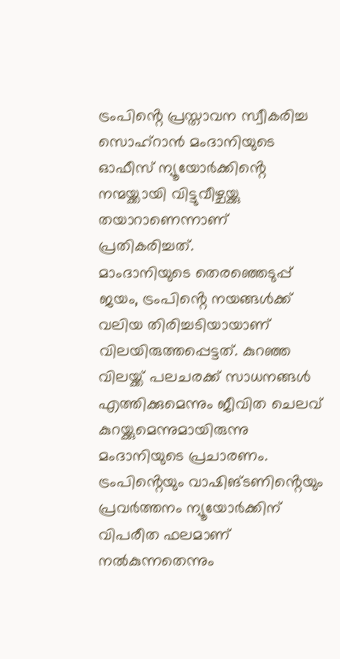ട്രംപിൻ്റെ പ്രസ്താവന സ്വീകരിച്ച സൊഹ്റാൻ മംദാനിയുടെ ഓഫീസ് ന്യൂയോർക്കിൻ്റെ നന്മയ്ക്കായി വിട്ടുവീഴ്ചയ്ക്കു തയാറാണെന്നാണ് പ്രതികരിച്ചത്.
മാംദാനിയുടെ തെരഞ്ഞെടുപ്പ് ജയം, ട്രംപിൻ്റെ നയങ്ങൾക്ക് വലിയ തിരിച്ചടിയായാണ് വിലയിരുത്തപ്പെട്ടത്. കുറഞ്ഞ വിലയ്ക്ക് പലചരക്ക് സാധനങ്ങൾ എത്തിക്കുമെന്നും ജീവിത ചെലവ് കുറയ്ക്കുമെന്നുമായിരുന്നു മംദാനിയുടെ പ്രചാരണം. ട്രംപിൻ്റെയും വാഷിങ്ടണിൻ്റെയും പ്രവർത്തനം ന്യൂയോർക്കിന് വിപരീത ഫലമാണ് നൽകുന്നതെന്നും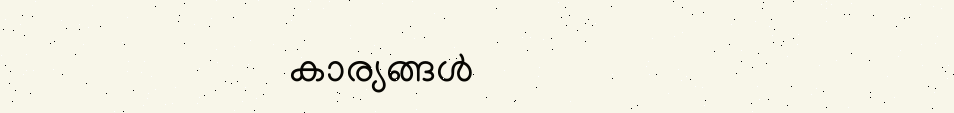കാര്യങ്ങൾ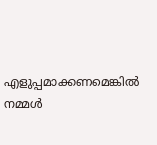എളുപ്പമാക്കണമെങ്കിൽ നമ്മൾ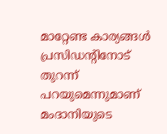മാറ്റേണ്ട കാര്യങ്ങൾ പ്രസിഡൻ്റിനോട് തുറന്ന് പറയുമെന്നുമാണ് മംദാനിയുടെ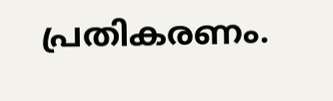പ്രതികരണം.